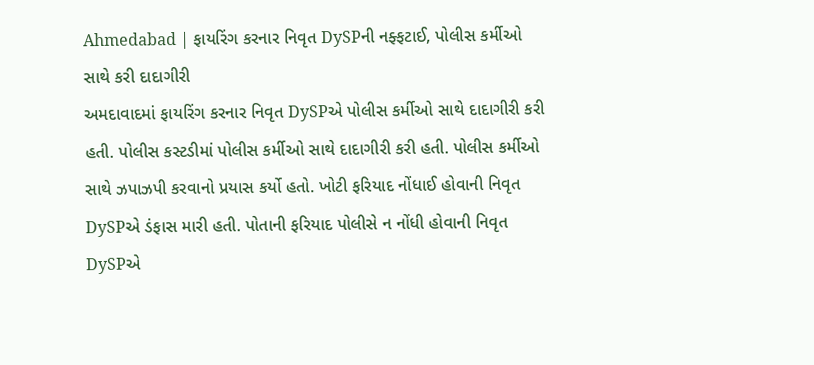Ahmedabad | ફાયરિંગ કરનાર નિવૃત DySPની નફ્ફટાઈ, પોલીસ કર્મીઓ સાથે કરી દાદાગીરી
અમદાવાદમાં ફાયરિંગ કરનાર નિવૃત DySPએ પોલીસ કર્મીઓ સાથે દાદાગીરી કરી હતી. પોલીસ કસ્ટડીમાં પોલીસ કર્મીઓ સાથે દાદાગીરી કરી હતી. પોલીસ કર્મીઓ સાથે ઝપાઝપી કરવાનો પ્રયાસ કર્યો હતો. ખોટી ફરિયાદ નોંધાઈ હોવાની નિવૃત DySPએ ડંફાસ મારી હતી. પોતાની ફરિયાદ પોલીસે ન નોંધી હોવાની નિવૃત DySPએ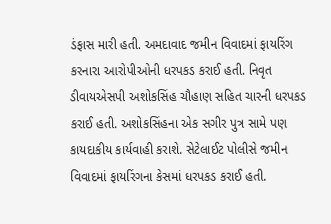ડંફાસ મારી હતી. અમદાવાદ જમીન વિવાદમાં ફાયરિંગ કરનારા આરોપીઓની ધરપકડ કરાઈ હતી. નિવૃત ડીવાયએસપી અશોકસિંહ ચૌહાણ સહિત ચારની ધરપકડ કરાઈ હતી. અશોકસિંહના એક સગીર પુત્ર સામે પણ કાયદાકીય કાર્યવાહી કરાશે. સેટેલાઈટ પોલીસે જમીન વિવાદમાં ફાયરિંગના કેસમાં ધરપકડ કરાઈ હતી.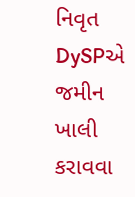નિવૃત DySPએ જમીન ખાલી કરાવવા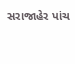સરાજાહેર પાંચ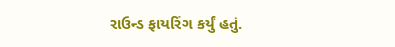રાઉન્ડ ફાયરિંગ કર્યું હતું.